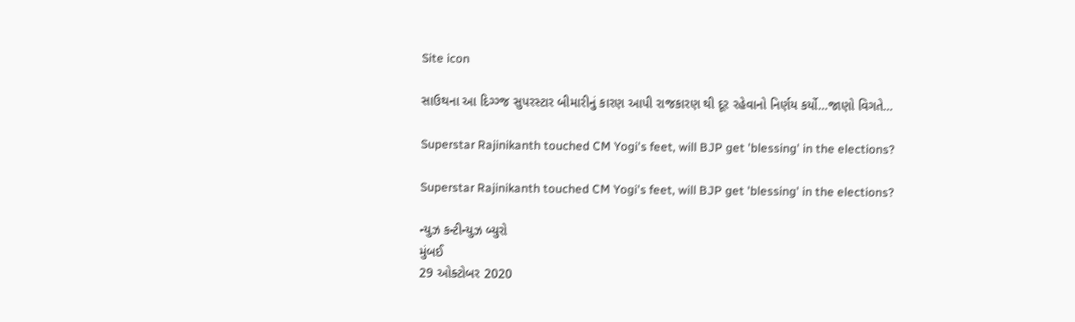Site icon

સાઉથના આ દિગ્ગ્જ સુપરસ્ટાર બીમારીનું કારણ આપી રાજકારણ થી દૂર રહેવાનો નિર્ણય કર્યો…જાણો વિગતે…

Superstar Rajinikanth touched CM Yogi's feet, will BJP get 'blessing' in the elections?

Superstar Rajinikanth touched CM Yogi's feet, will BJP get 'blessing' in the elections?

ન્યુઝ કન્ટીન્યુઝ બ્યુરો
મુંબઈ
29 ઓક્ટોબર 2020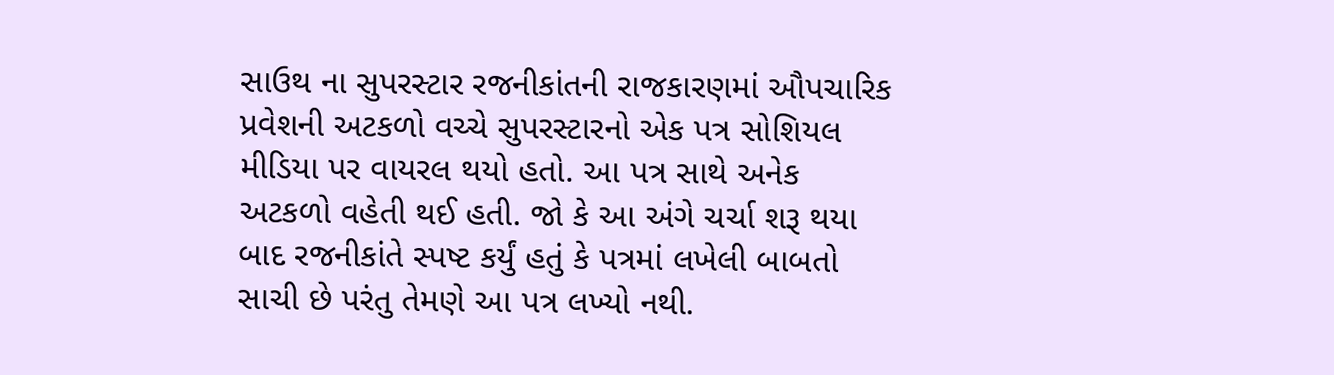સાઉથ ના સુપરસ્ટાર રજનીકાંતની રાજકારણમાં ઔપચારિક પ્રવેશની અટકળો વચ્ચે સુપરસ્ટારનો એક પત્ર સોશિયલ મીડિયા પર વાયરલ થયો હતો. આ પત્ર સાથે અનેક અટકળો વહેતી થઈ હતી. જો કે આ અંગે ચર્ચા શરૂ થયા બાદ રજનીકાંતે સ્પષ્ટ કર્યું હતું કે પત્રમાં લખેલી બાબતો સાચી છે પરંતુ તેમણે આ પત્ર લખ્યો નથી.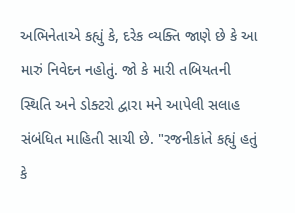અભિનેતાએ કહ્યું કે, દરેક વ્યક્તિ જાણે છે કે આ મારું નિવેદન નહોતું. જો કે મારી તબિયતની સ્થિતિ અને ડોક્ટરો દ્વારા મને આપેલી સલાહ સંબંધિત માહિતી સાચી છે. "રજનીકાંતે કહ્યું હતું કે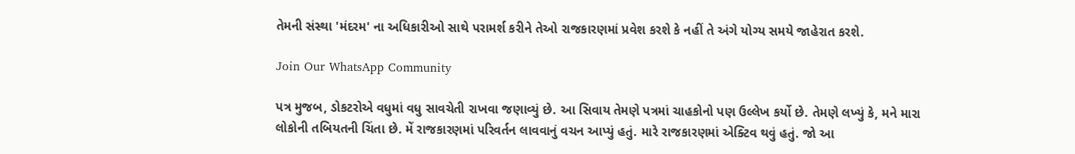તેમની સંસ્થા 'મંદરમ' ના અધિકારીઓ સાથે પરામર્શ કરીને તેઓ રાજકારણમાં પ્રવેશ કરશે કે નહીં તે અંગે યોગ્ય સમયે જાહેરાત કરશે.

Join Our WhatsApp Community

પત્ર મુજબ, ડોકટરોએ વધુમાં વધુ સાવચેતી રાખવા જણાવ્યું છે. આ સિવાય તેમણે પત્રમાં ચાહકોનો પણ ઉલ્લેખ કર્યો છે. તેમણે લખ્યું કે, મને મારા લોકોની તબિયતની ચિંતા છે. મેં રાજકારણમાં પરિવર્તન લાવવાનું વચન આપ્યું હતું. મારે રાજકારણમાં એક્ટિવ થવું હતું. જો આ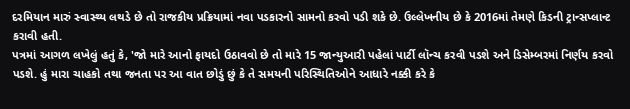દરમિયાન મારું સ્વાસ્થ્ય લથડે છે તો રાજકીય પ્રક્રિયામાં નવા પડકારનો સામનો કરવો પડી શકે છે. ઉલ્લેખનીય છે કે 2016માં તેમણે કિડની ટ્રાન્સપ્લાન્ટ કરાવી હતી.
પત્રમાં આગળ લખેલું હતું કે, 'જો મારે આનો ફાયદો ઉઠાવવો છે તો મારે 15 જાન્યુઆરી પહેલાં પાર્ટી લૉન્ચ કરવી પડશે અને ડિસેમ્બરમાં નિર્ણય કરવો પડશે. હું મારા ચાહકો તથા જનતા પર આ વાત છોડું છું કે તે સમયની પરિસ્થિતિઓને આધારે નક્કી કરે કે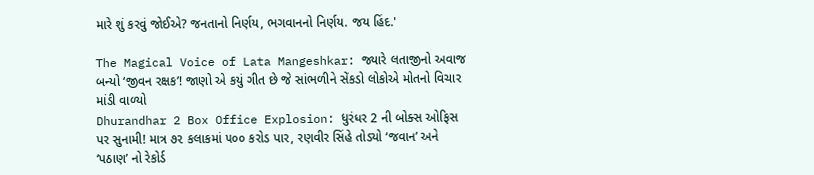મારે શું કરવું જોઈએ? જનતાનો નિર્ણય, ભગવાનનો નિર્ણય. જય હિંદ.'

The Magical Voice of Lata Mangeshkar: જ્યારે લતાજીનો અવાજ બન્યો ‘જીવન રક્ષક’! જાણો એ કયું ગીત છે જે સાંભળીને સેંકડો લોકોએ મોતનો વિચાર માંડી વાળ્યો
Dhurandhar 2 Box Office Explosion: ધુરંધર 2 ની બોક્સ ઓફિસ પર સુનામી! માત્ર ૭૨ કલાકમાં ૫૦૦ કરોડ પાર, રણવીર સિંહે તોડ્યો ‘જવાન’ અને ‘પઠાણ’ નો રેકોર્ડ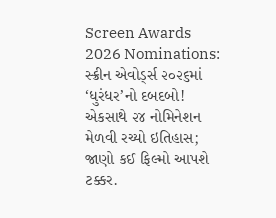Screen Awards 2026 Nominations: સ્ક્રીન એવોર્ડ્સ ૨૦૨૬માં ‘ધુરંધર’નો દબદબો! એકસાથે ૨૪ નોમિનેશન મેળવી રચ્યો ઇતિહાસ; જાણો કઈ ફિલ્મો આપશે ટક્કર.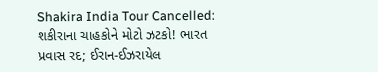Shakira India Tour Cancelled: શકીરાના ચાહકોને મોટો ઝટકો! ભારત પ્રવાસ રદ; ઈરાન-ઈઝરાયેલ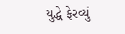યુદ્ધે ફેરવ્યું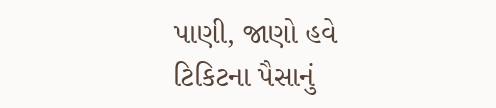પાણી, જાણો હવે ટિકિટના પૈસાનું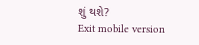શું થશે?
Exit mobile version